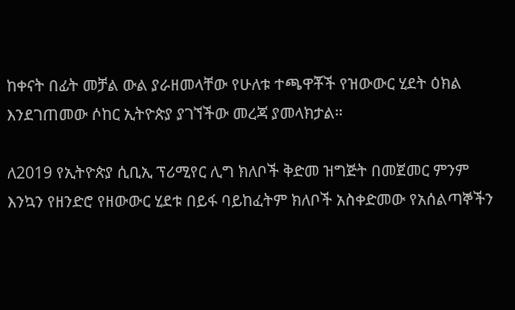ከቀናት በፊት መቻል ውል ያራዘመላቸው የሁለቱ ተጫዋቾች የዝውውር ሂደት ዕክል እንደገጠመው ሶከር ኢትዮጵያ ያገኘችው መረጃ ያመላክታል።

ለ2019 የኢትዮጵያ ሲቢኢ ፕሪሚየር ሊግ ክለቦች ቅድመ ዝግጅት በመጀመር ምንም እንኳን የዘንድሮ የዘውውር ሂደቱ በይፋ ባይከፈትም ክለቦች አስቀድመው የአሰልጣኞችን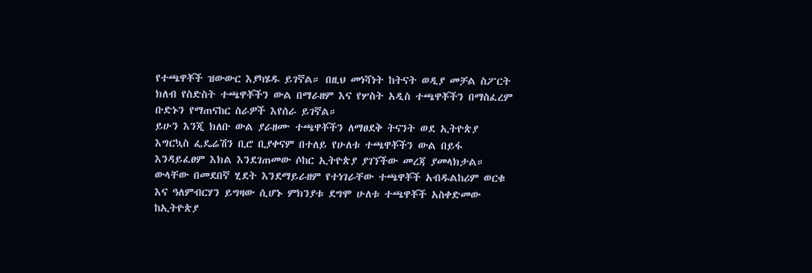የተጫዋቾች ዝውውር እያካሄዱ ይገኛል። በዚህ መነሻነት ከትናት ወዲያ መቻል ስፖርት ክለብ የስድስት ተጫዋቾችን ውል በማራዘም እና የሦስት አዲስ ተጫዋቾችን በማስፈረም ቡድኑን የማጠናከር ስራዎች እየሰራ ይገኛል።
ይሁን እንጂ ክለቡ ውል ያራዘሙ ተጫዋቾችን ለማፀደቅ ትናንት ወደ ኢትዮጵያ እግርኳስ ፌዴሬሽን ቢሮ ቢያቀናም በተለይ የሁለቱ ተጫዋቾችን ውል በይፋ እንዳይፈፀም እክል እንደገጠመው ሶከር ኢትዮጵያ ያገኘችው መረጃ ያመላክታል። ውላቸው በመደበኛ ሂደት እንደማይራዘም የተነገራቸው ተጫዋቾች አብዱልከሪም ወርቁ እና ዓለምብርሃን ይግዛው ሲሆኑ ምክንያቱ ደግሞ ሁለቱ ተጫዋቾች አስቀድመው ከኢትዮጵያ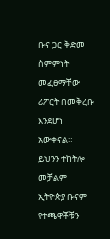ቡና ጋር ቅድመ ስምምነት መፈፀማቸው ሪፖርት በመቅረቡ እንደሆነ አውቀናል። ይህንን ተከትሎ መቻልም ኢትዮጵያ ቡናም የተጫዋቾቹን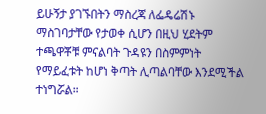ይሁኝታ ያገኙበትን ማስረጃ ለፌዴሬሽኑ ማስገባታቸው የታወቀ ሲሆን በዚህ ሂደትም ተጫዋቾቹ ምናልባት ጉዳዩን በስምምነት የማይፈቱት ከሆነ ቅጣት ሊጣልባቸው እንደሚችል ተነግሯል።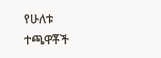የሁለቱ ተጫዋቾች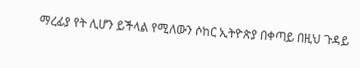ማረፊያ የት ሊሆን ይችላል የሚለውን ሶከር ኢትዮጵያ በቀጣይ በዚህ ጉዳይ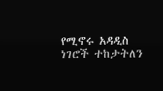የሚኖሩ አዳዲስ ነገሮች ተከታትለን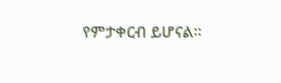የምታቀርብ ይሆናል።